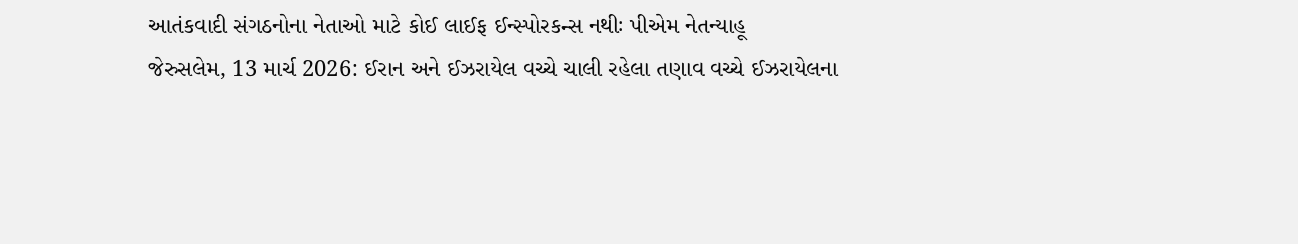આતંકવાદી સંગઠનોના નેતાઓ માટે કોઈ લાઈફ ઈન્સ્પોરકન્સ નથીઃ પીએમ નેતન્યાહૂ
જેરુસલેમ, 13 માર્ચ 2026: ઈરાન અને ઈઝરાયેલ વચ્ચે ચાલી રહેલા તણાવ વચ્ચે ઈઝરાયેલના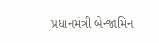પ્રધાનમંત્રી બેન્જામિન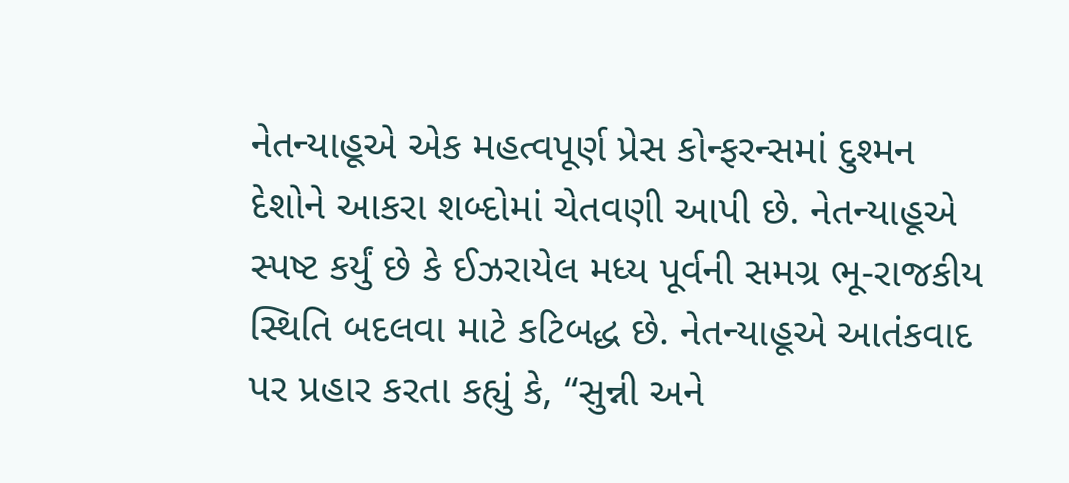નેતન્યાહૂએ એક મહત્વપૂર્ણ પ્રેસ કોન્ફરન્સમાં દુશ્મન દેશોને આકરા શબ્દોમાં ચેતવણી આપી છે. નેતન્યાહૂએ સ્પષ્ટ કર્યું છે કે ઈઝરાયેલ મધ્ય પૂર્વની સમગ્ર ભૂ-રાજકીય સ્થિતિ બદલવા માટે કટિબદ્ધ છે. નેતન્યાહૂએ આતંકવાદ પર પ્રહાર કરતા કહ્યું કે, “સુન્ની અને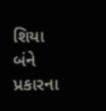શિયા બંને પ્રકારના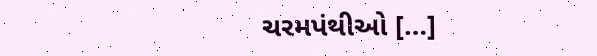ચરમપંથીઓ […]